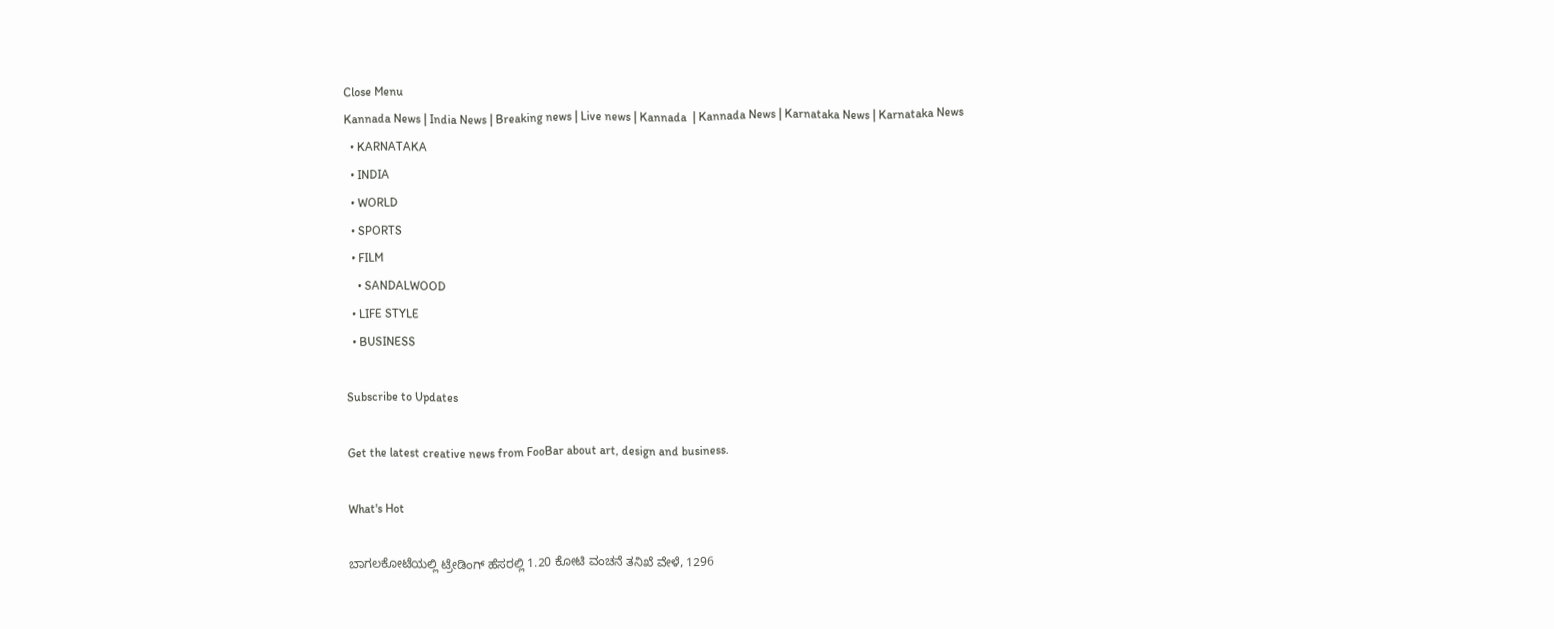Close Menu
Kannada News | India News | Breaking news | Live news | Kannada  | Kannada News | Karnataka News | Karnataka News
  • KARNATAKA
  • INDIA
  • WORLD
  • SPORTS
  • FILM
    • SANDALWOOD
  • LIFE STYLE
  • BUSINESS

Subscribe to Updates

Get the latest creative news from FooBar about art, design and business.

What's Hot

ಬಾಗಲಕೋಟೆಯಲ್ಲಿ ಟ್ರೇಡಿಂಗ್ ಹೆಸರಲ್ಲಿ 1.20 ಕೋಟಿ ವಂಚನೆ ತನಿಖೆ ವೇಳೆ, 1296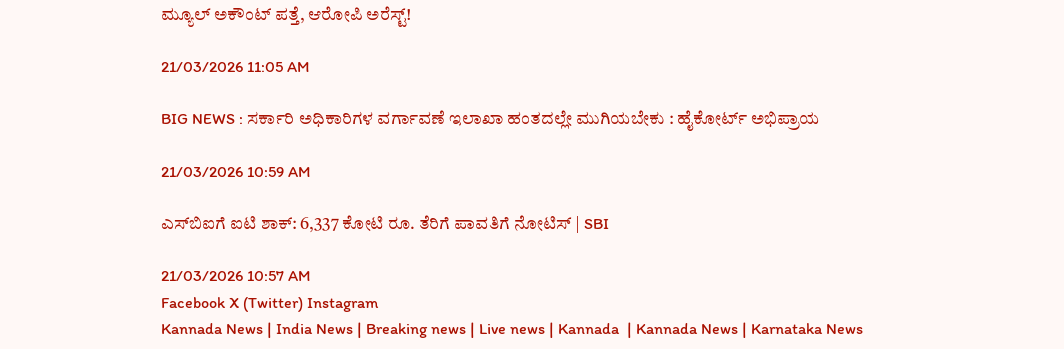ಮ್ಯೂಲ್ ಅಕೌಂಟ್ ಪತ್ತೆ, ಆರೋಪಿ ಅರೆಸ್ಟ್!

21/03/2026 11:05 AM

BIG NEWS : ಸರ್ಕಾರಿ ಅಧಿಕಾರಿಗಳ ವರ್ಗಾವಣೆ ಇಲಾಖಾ ಹಂತದಲ್ಲೇ ಮುಗಿಯಬೇಕು : ಹೈಕೋರ್ಟ್ ಅಭಿಪ್ರಾಯ

21/03/2026 10:59 AM

ಎಸ್‌ಬಿಐಗೆ ಐಟಿ ಶಾಕ್: 6,337 ಕೋಟಿ ರೂ. ತೆರಿಗೆ ಪಾವತಿಗೆ ನೋಟಿಸ್ | SBI

21/03/2026 10:57 AM
Facebook X (Twitter) Instagram
Kannada News | India News | Breaking news | Live news | Kannada  | Kannada News | Karnataka News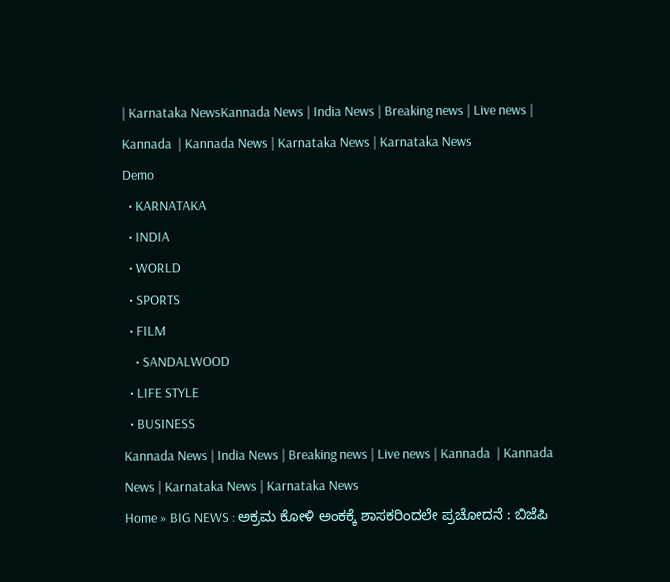| Karnataka NewsKannada News | India News | Breaking news | Live news | Kannada  | Kannada News | Karnataka News | Karnataka News
Demo
  • KARNATAKA
  • INDIA
  • WORLD
  • SPORTS
  • FILM
    • SANDALWOOD
  • LIFE STYLE
  • BUSINESS
Kannada News | India News | Breaking news | Live news | Kannada  | Kannada News | Karnataka News | Karnataka News
Home » BIG NEWS : ಅಕ್ರಮ ಕೋಳಿ ಅಂಕಕ್ಕೆ ಶಾಸಕರಿಂದಲೇ ಪ್ರಚೋದನೆ : ಬಿಜೆಪಿ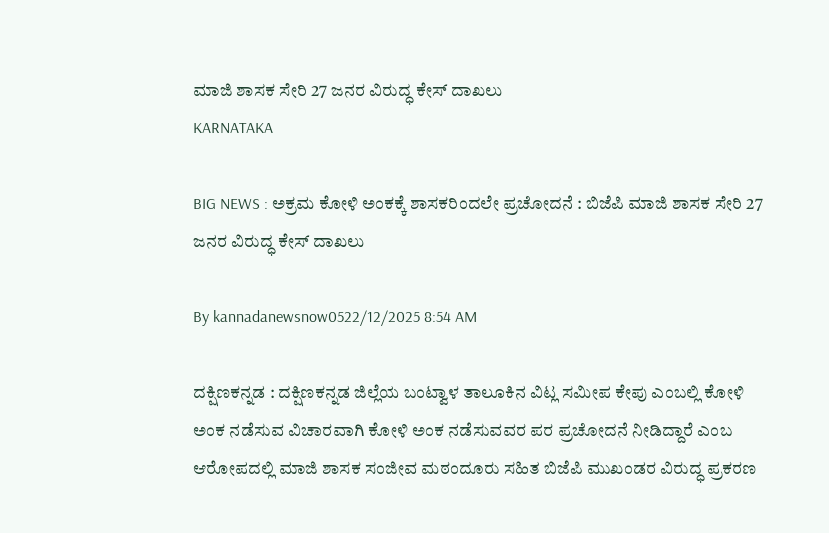ಮಾಜಿ ಶಾಸಕ ಸೇರಿ 27 ಜನರ ವಿರುದ್ಧ ಕೇಸ್ ದಾಖಲು
KARNATAKA

BIG NEWS : ಅಕ್ರಮ ಕೋಳಿ ಅಂಕಕ್ಕೆ ಶಾಸಕರಿಂದಲೇ ಪ್ರಚೋದನೆ : ಬಿಜೆಪಿ ಮಾಜಿ ಶಾಸಕ ಸೇರಿ 27 ಜನರ ವಿರುದ್ಧ ಕೇಸ್ ದಾಖಲು

By kannadanewsnow0522/12/2025 8:54 AM

ದಕ್ಷಿಣಕನ್ನಡ : ದಕ್ಷಿಣಕನ್ನಡ ಜಿಲ್ಲೆಯ ಬಂಟ್ವಾಳ ತಾಲೂಕಿನ ವಿಟ್ಲ ಸಮೀಪ ಕೇಪು ಎಂಬಲ್ಲಿ ಕೋಳಿ ಅಂಕ ನಡೆಸುವ ವಿಚಾರವಾಗಿ ಕೋಳಿ ಅಂಕ ನಡೆಸುವವರ ಪರ ಪ್ರಚೋದನೆ ನೀಡಿದ್ದಾರೆ ಎಂಬ ಆರೋಪದಲ್ಲಿ ಮಾಜಿ ಶಾಸಕ ಸಂಜೀವ ಮಠಂದೂರು ಸಹಿತ ಬಿಜೆಪಿ ಮುಖಂಡರ ವಿರುದ್ಧ ಪ್ರಕರಣ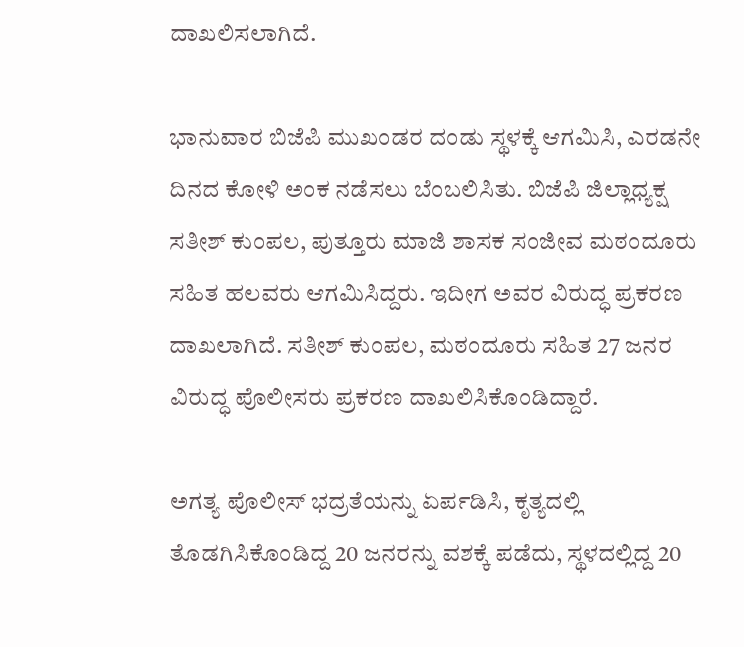ದಾಖಲಿಸಲಾಗಿದೆ.

ಭಾನುವಾರ ಬಿಜೆಪಿ ಮುಖಂಡರ ದಂಡು ಸ್ಥಳಕ್ಕೆ ಆಗಮಿಸಿ, ಎರಡನೇ ದಿನದ ಕೋಳಿ ಅಂಕ ನಡೆಸಲು ಬೆಂಬಲಿಸಿತು. ಬಿಜೆಪಿ ಜಿಲ್ಲಾಧ್ಯಕ್ಷ ಸತೀಶ್ ಕುಂಪಲ, ಪುತ್ತೂರು ಮಾಜಿ ಶಾಸಕ ಸಂಜೀವ ಮಠಂದೂರು ಸಹಿತ ಹಲವರು ಆಗಮಿಸಿದ್ದರು. ಇದೀಗ ಅವರ ವಿರುದ್ಧ ಪ್ರಕರಣ ದಾಖಲಾಗಿದೆ. ಸತೀಶ್ ಕುಂಪಲ, ಮಠಂದೂರು ಸಹಿತ 27 ಜನರ ವಿರುದ್ಧ ಪೊಲೀಸರು ಪ್ರಕರಣ ದಾಖಲಿಸಿಕೊಂಡಿದ್ದಾರೆ.

ಅಗತ್ಯ ಪೊಲೀಸ್ ಭದ್ರತೆಯನ್ನು ಏರ್ಪಡಿಸಿ, ಕೃತ್ಯದಲ್ಲಿ ತೊಡಗಿಸಿಕೊಂಡಿದ್ದ 20 ಜನರನ್ನು ವಶಕ್ಕೆ ಪಡೆದು, ಸ್ಥಳದಲ್ಲಿದ್ದ 20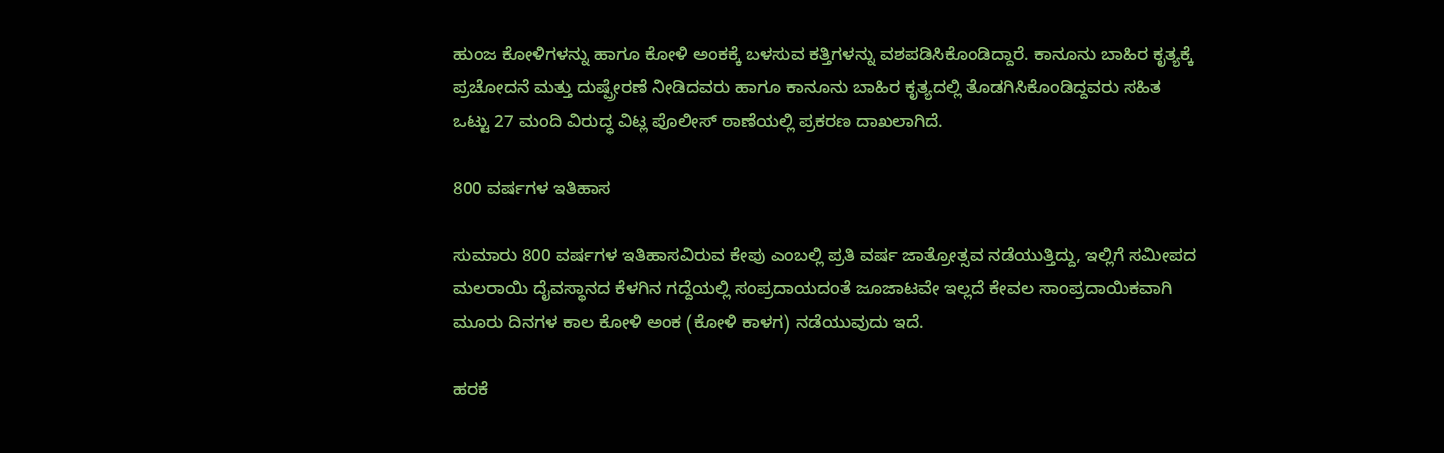ಹುಂಜ ಕೋಳಿಗಳನ್ನು ಹಾಗೂ ಕೋಳಿ ಅಂಕಕ್ಕೆ ಬಳಸುವ ಕತ್ತಿಗಳನ್ನು ವಶಪಡಿಸಿಕೊಂಡಿದ್ದಾರೆ. ಕಾನೂನು ಬಾಹಿರ ಕೃತ್ಯಕ್ಕೆ ಪ್ರಚೋದನೆ ಮತ್ತು ದುಷ್ಪ್ರೇರಣೆ ನೀಡಿದವರು ಹಾಗೂ ಕಾನೂನು ಬಾಹಿರ ಕೃತ್ಯದಲ್ಲಿ ತೊಡಗಿಸಿಕೊಂಡಿದ್ದವರು ಸಹಿತ ಒಟ್ಟು 27 ಮಂದಿ ವಿರುದ್ಧ ವಿಟ್ಲ ಪೊಲೀಸ್ ಠಾಣೆಯಲ್ಲಿ ಪ್ರಕರಣ ದಾಖಲಾಗಿದೆ.

800 ವರ್ಷಗಳ ಇತಿಹಾಸ

ಸುಮಾರು 800 ವರ್ಷಗಳ ಇತಿಹಾಸವಿರುವ ಕೇಪು ಎಂಬಲ್ಲಿ ಪ್ರತಿ ವರ್ಷ ಜಾತ್ರೋತ್ಸವ ನಡೆಯುತ್ತಿದ್ದು, ಇಲ್ಲಿಗೆ ಸಮೀಪದ ಮಲರಾಯಿ ದೈವಸ್ಥಾನದ ಕೆಳಗಿನ ಗದ್ದೆಯಲ್ಲಿ ಸಂಪ್ರದಾಯದಂತೆ ಜೂಜಾಟವೇ ಇಲ್ಲದೆ ಕೇವಲ ಸಾಂಪ್ರದಾಯಿಕವಾಗಿ ಮೂರು ದಿನಗಳ ಕಾಲ ಕೋಳಿ ಅಂಕ (ಕೋಳಿ ಕಾಳಗ) ನಡೆಯುವುದು ಇದೆ.

ಹರಕೆ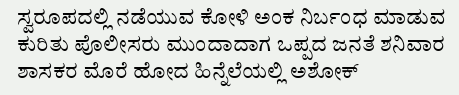ಸ್ವರೂಪದಲ್ಲಿ ನಡೆಯುವ ಕೋಳಿ ಅಂಕ ನಿರ್ಬಂಧ ಮಾಡುವ ಕುರಿತು ಪೊಲೀಸರು ಮುಂದಾದಾಗ ಒಪ್ಪದ ಜನತೆ ಶನಿವಾರ ಶಾಸಕರ ಮೊರೆ ಹೋದ ಹಿನ್ನೆಲೆಯಲ್ಲಿ ಅಶೋಕ್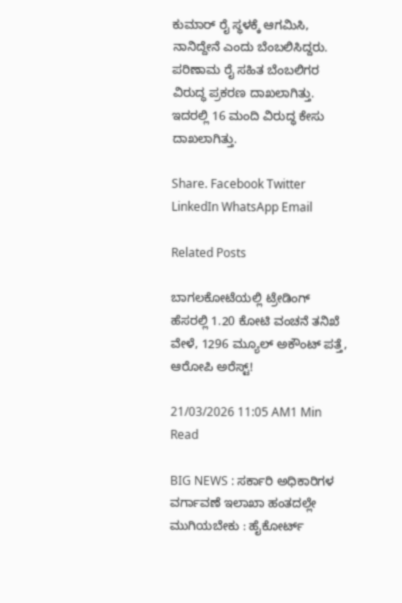ಕುಮಾರ್ ರೈ ಸ್ಥಳಕ್ಕೆ ಆಗಮಿಸಿ, ನಾನಿದ್ದೇನೆ ಎಂದು ಬೆಂಬಲಿಸಿದ್ದರು. ಪರಿಣಾಮ ರೈ ಸಹಿತ ಬೆಂಬಲಿಗರ ವಿರುದ್ಧ ಪ್ರಕರಣ ದಾಖಲಾಗಿತ್ತು. ಇದರಲ್ಲಿ 16 ಮಂದಿ ವಿರುದ್ಧ ಕೇಸು ದಾಖಲಾಗಿತ್ತು.

Share. Facebook Twitter LinkedIn WhatsApp Email

Related Posts

ಬಾಗಲಕೋಟೆಯಲ್ಲಿ ಟ್ರೇಡಿಂಗ್ ಹೆಸರಲ್ಲಿ 1.20 ಕೋಟಿ ವಂಚನೆ ತನಿಖೆ ವೇಳೆ, 1296 ಮ್ಯೂಲ್ ಅಕೌಂಟ್ ಪತ್ತೆ, ಆರೋಪಿ ಅರೆಸ್ಟ್!

21/03/2026 11:05 AM1 Min Read

BIG NEWS : ಸರ್ಕಾರಿ ಅಧಿಕಾರಿಗಳ ವರ್ಗಾವಣೆ ಇಲಾಖಾ ಹಂತದಲ್ಲೇ ಮುಗಿಯಬೇಕು : ಹೈಕೋರ್ಟ್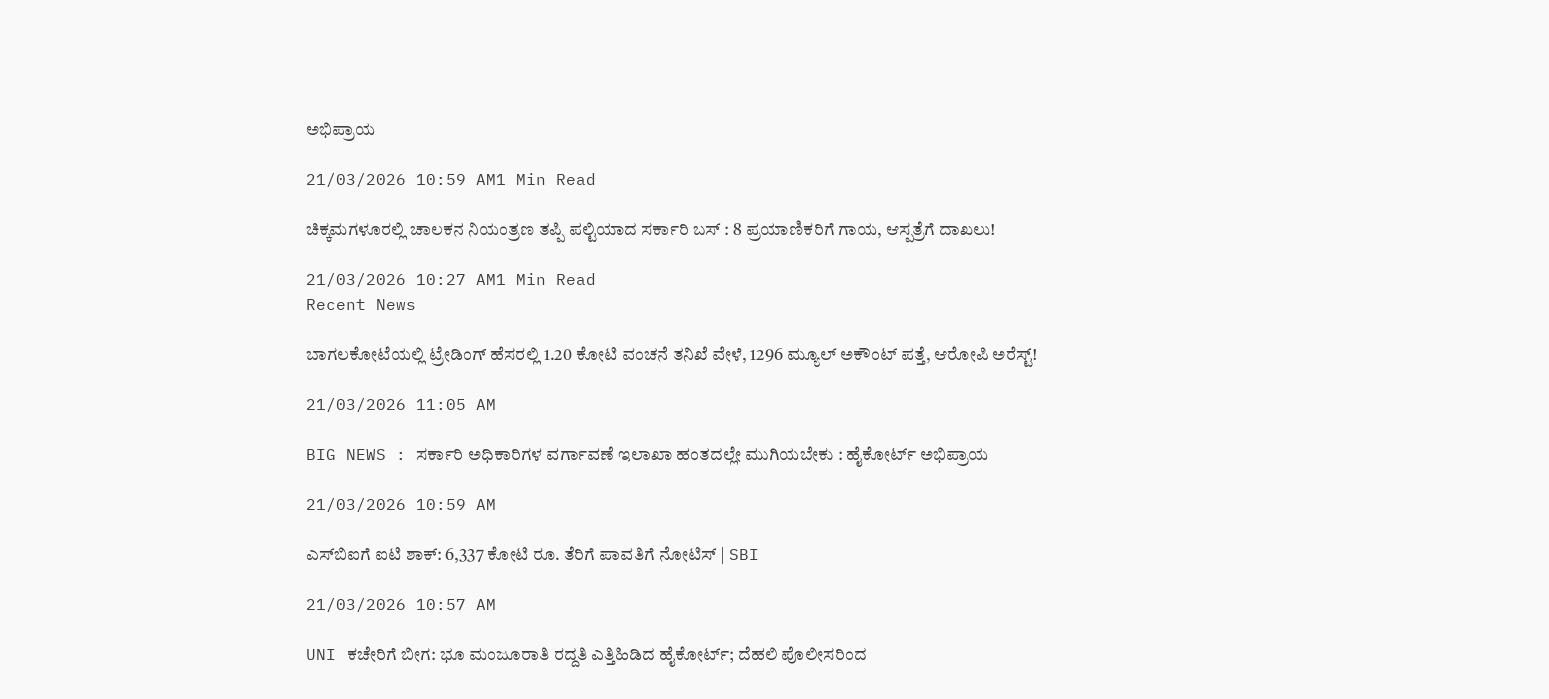ಅಭಿಪ್ರಾಯ

21/03/2026 10:59 AM1 Min Read

ಚಿಕ್ಕಮಗಳೂರಲ್ಲಿ ಚಾಲಕನ ನಿಯಂತ್ರಣ ತಪ್ಪಿ ಪಲ್ಟಿಯಾದ ಸರ್ಕಾರಿ ಬಸ್ : 8 ಪ್ರಯಾಣಿಕರಿಗೆ ಗಾಯ, ಆಸ್ಪತ್ರೆಗೆ ದಾಖಲು!

21/03/2026 10:27 AM1 Min Read
Recent News

ಬಾಗಲಕೋಟೆಯಲ್ಲಿ ಟ್ರೇಡಿಂಗ್ ಹೆಸರಲ್ಲಿ 1.20 ಕೋಟಿ ವಂಚನೆ ತನಿಖೆ ವೇಳೆ, 1296 ಮ್ಯೂಲ್ ಅಕೌಂಟ್ ಪತ್ತೆ, ಆರೋಪಿ ಅರೆಸ್ಟ್!

21/03/2026 11:05 AM

BIG NEWS : ಸರ್ಕಾರಿ ಅಧಿಕಾರಿಗಳ ವರ್ಗಾವಣೆ ಇಲಾಖಾ ಹಂತದಲ್ಲೇ ಮುಗಿಯಬೇಕು : ಹೈಕೋರ್ಟ್ ಅಭಿಪ್ರಾಯ

21/03/2026 10:59 AM

ಎಸ್‌ಬಿಐಗೆ ಐಟಿ ಶಾಕ್: 6,337 ಕೋಟಿ ರೂ. ತೆರಿಗೆ ಪಾವತಿಗೆ ನೋಟಿಸ್ | SBI

21/03/2026 10:57 AM

UNI ಕಚೇರಿಗೆ ಬೀಗ: ಭೂ ಮಂಜೂರಾತಿ ರದ್ದತಿ ಎತ್ತಿಹಿಡಿದ ಹೈಕೋರ್ಟ್; ದೆಹಲಿ ಪೊಲೀಸರಿಂದ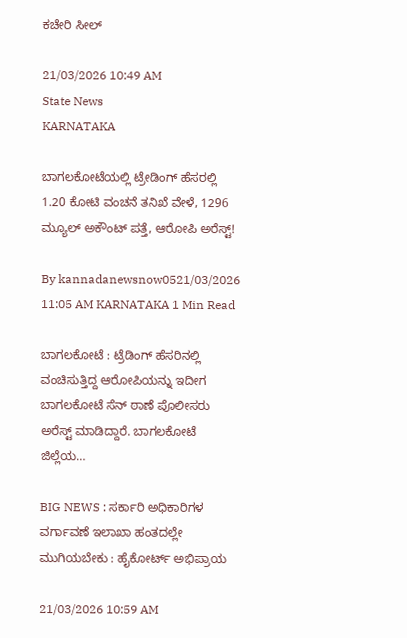ಕಚೇರಿ ಸೀಲ್

21/03/2026 10:49 AM
State News
KARNATAKA

ಬಾಗಲಕೋಟೆಯಲ್ಲಿ ಟ್ರೇಡಿಂಗ್ ಹೆಸರಲ್ಲಿ 1.20 ಕೋಟಿ ವಂಚನೆ ತನಿಖೆ ವೇಳೆ, 1296 ಮ್ಯೂಲ್ ಅಕೌಂಟ್ ಪತ್ತೆ, ಆರೋಪಿ ಅರೆಸ್ಟ್!

By kannadanewsnow0521/03/2026 11:05 AM KARNATAKA 1 Min Read

ಬಾಗಲಕೋಟೆ : ಟ್ರೆಡಿಂಗ್ ಹೆಸರಿನಲ್ಲಿ ವಂಚಿಸುತ್ತಿದ್ದ ಆರೋಪಿಯನ್ನು ಇದೀಗ ಬಾಗಲಕೋಟೆ ಸೆನ್ ಠಾಣೆ ಪೊಲೀಸರು ಅರೆಸ್ಟ್ ಮಾಡಿದ್ದಾರೆ. ಬಾಗಲಕೋಟೆ ಜಿಲ್ಲೆಯ…

BIG NEWS : ಸರ್ಕಾರಿ ಅಧಿಕಾರಿಗಳ ವರ್ಗಾವಣೆ ಇಲಾಖಾ ಹಂತದಲ್ಲೇ ಮುಗಿಯಬೇಕು : ಹೈಕೋರ್ಟ್ ಅಭಿಪ್ರಾಯ

21/03/2026 10:59 AM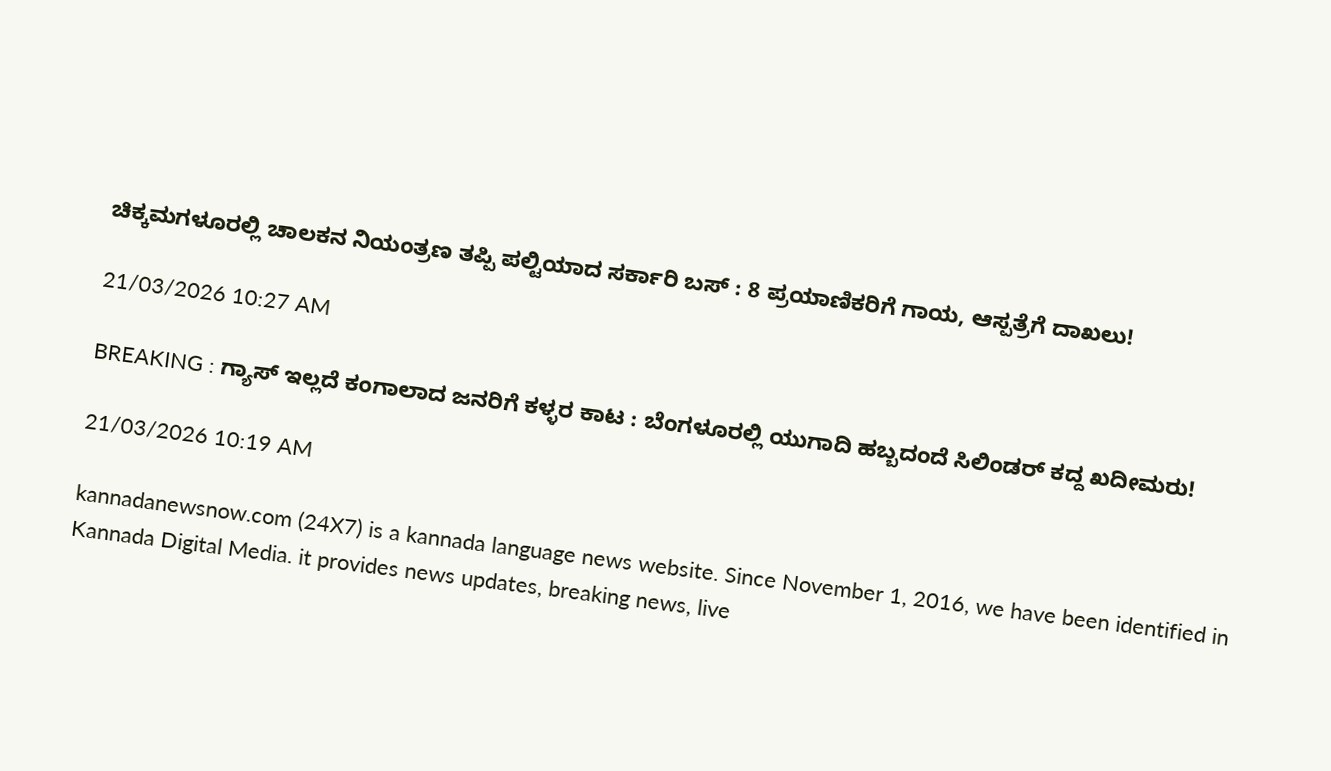ಚಿಕ್ಕಮಗಳೂರಲ್ಲಿ ಚಾಲಕನ ನಿಯಂತ್ರಣ ತಪ್ಪಿ ಪಲ್ಟಿಯಾದ ಸರ್ಕಾರಿ ಬಸ್ : 8 ಪ್ರಯಾಣಿಕರಿಗೆ ಗಾಯ, ಆಸ್ಪತ್ರೆಗೆ ದಾಖಲು!

21/03/2026 10:27 AM

BREAKING : ಗ್ಯಾಸ್ ಇಲ್ಲದೆ ಕಂಗಾಲಾದ ಜನರಿಗೆ ಕಳ್ಳರ ಕಾಟ : ಬೆಂಗಳೂರಲ್ಲಿ ಯುಗಾದಿ ಹಬ್ಬದಂದೆ ಸಿಲಿಂಡರ್ ಕದ್ದ ಖದೀಮರು!

21/03/2026 10:19 AM

kannadanewsnow.com (24X7) is a kannada language news website. Since November 1, 2016, we have been identified in Kannada Digital Media. it provides news updates, breaking news, live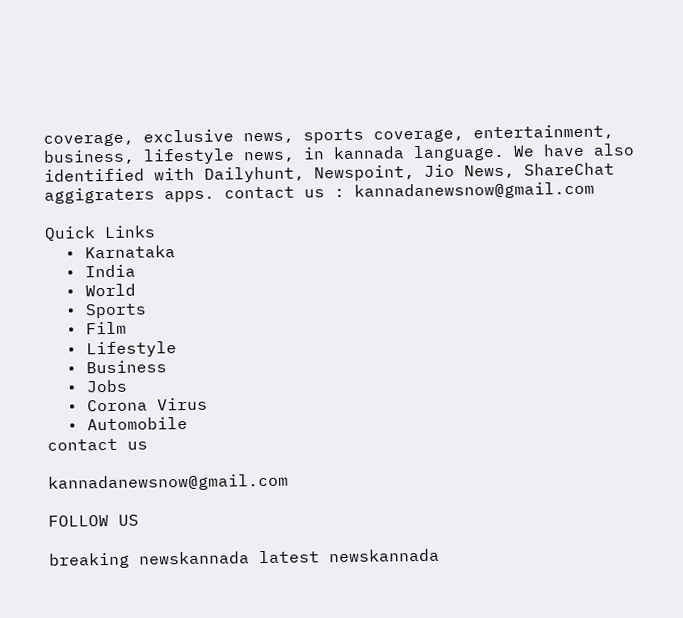coverage, exclusive news, sports coverage, entertainment, business, lifestyle news, in kannada language. We have also identified with Dailyhunt, Newspoint, Jio News, ShareChat aggigraters apps. contact us : kannadanewsnow@gmail.com

Quick Links
  • Karnataka
  • India
  • World
  • Sports
  • Film
  • Lifestyle
  • Business
  • Jobs
  • Corona Virus
  • Automobile
contact us

kannadanewsnow@gmail.com

FOLLOW US

breaking newskannada latest newskannada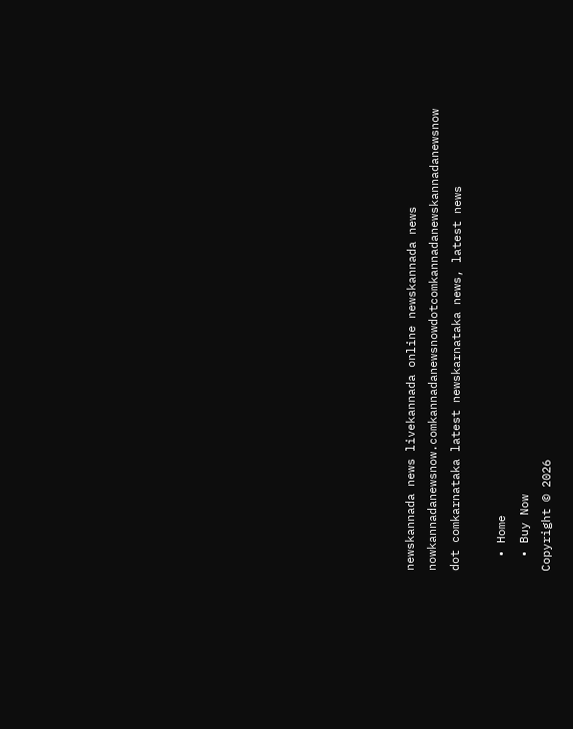newskannada news livekannada online newskannada news nowkannadanewsnow.comkannadanewsnowdotcomkannadanewskannadanewsnow dot comkarnataka latest newskarnataka news, latest news

  • Home
  • Buy Now
Copyright © 2026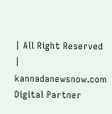| All Right Reserved | kannadanewsnow.com
Digital Partner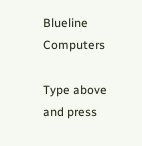Blueline Computers

Type above and press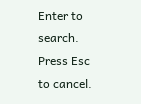Enter to search. Press Esc to cancel.